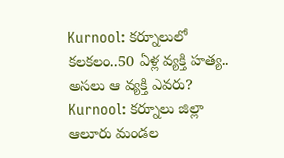Kurnool: కర్నూలులో కలకలం..50 ఏళ్ల వ్యక్తి హత్య.. అసలు ఆ వ్యక్తి ఎవరు?
Kurnool: కర్నూలు జిల్లా ఆలూరు మండల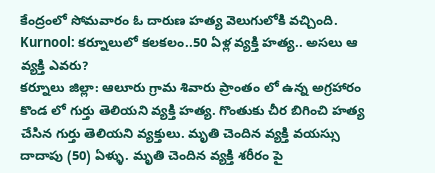కేంద్రంలో సోమవారం ఓ దారుణ హత్య వెలుగులోకి వచ్చింది.
Kurnool: కర్నూలులో కలకలం..50 ఏళ్ల వ్యక్తి హత్య.. అసలు ఆ వ్యక్తి ఎవరు?
కర్నూలు జిల్లా: ఆలూరు గ్రామ శివారు ప్రాంతం లో ఉన్న అగ్రహారం కొండ లో గుర్తు తెలియని వ్యక్తి హత్య. గొంతుకు చీర బిగించి హత్య చేసిన గుర్తు తెలియని వ్యక్తులు. మృతి చెందిన వ్యక్తి వయస్సు దాదాపు (50) ఏళ్ళు. మృతి చెందిన వ్యక్తి శరీరం పై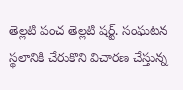తెల్లటి పంచ తెల్లటి షర్ట్. సంఘటన స్థలానికి చేరుకొని విచారణ చేస్తున్న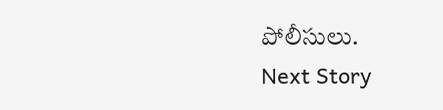పోలీసులు.
Next Story